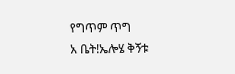የግጥም ጥግ
አ ቤት!ኤሎሄ ቅኝቱ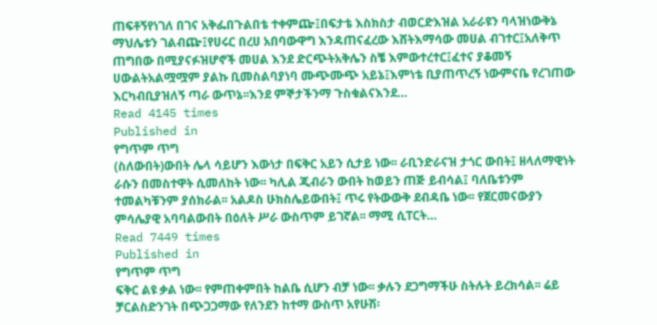ጠፍቶኝየነገለ በገና አቅፌበጉልበቴ ተቀምጬ፤በፍታቴ እስክስታ ብወርድእዝል አራራዩን ባላዝነውቅኔ ማህሌቱን ገልብጬ፤የሀሩር በረሀ አበባውዋግ እንዳጠናፈረው እሸትእማሳው መሀል ብገተር፤አለቅጥ ጠግበው በሚያናፉዝሆኖች መሀል እንደ ድርጭትአቅሌን ስቼ እምውተረተር፤ፈተና ያቆመኝ ሀውልትአልሟሟም ያልኩ ቢመስልባያነባ ሙጭሙጭ አይኔ፤እምነቴ ቢያጠጥረኝ ነውምናቤ የረገጠው እርካብቢያዝለኝ ጣራ ውጥኔ፡፡እንደ ምኞታችንማ ጉስቁልናእንደ…
Read 4145 times
Published in
የግጥም ጥግ
(ስለውበት)ውበት ሌላ ሳይሆን እውነታ በፍቅር አይን ሲታይ ነው፡፡ ራቢንድራናዝ ታጎር ውበት፤ ዘላለማዊነት ራሱን በመስተዋት ሲመለከት ነው፡፡ ካሊል ጂብራን ውበት ከወይን ጠጅ ይብሳል፤ ባለቤቱንም ተመልካቹንም ያሰክራል፡፡ አልዶስ ሁክስሌይውበት፤ ጥሩ የትውውቅ ደብዳቤ ነው፡፡ የጀርመናውያን ምሳሌያዊ አባባልውበት በዕለት ሥራ ውስጥም ይገኛል፡፡ ማሚ ሲፐርት…
Read 7449 times
Published in
የግጥም ጥግ
ፍቅር ልዩ ቃል ነው፡፡ የምጠቀምበት ከልቤ ሲሆን ብቻ ነው፡፡ ቃሉን ደጋግማችሁ ስትሉት ይረክሳል፡፡ ሬይ ቻርልስድንገት በጭጋጋማው የለንደን ከተማ ውስጥ አየሁሽ፡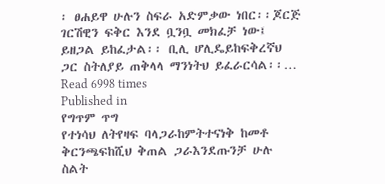፡ ፀሐይዋ ሁሉን ስፍራ አድምቃው ነበር፡፡ጆርጅ ገርሽዊን ፍቅር እንደ ቧንቧ መክፈቻ ነው፤ ይዘጋል ይከፈታል፡፡ ቢሊ ሆሊዴይከፍቅረኛህ ጋር ስትለያይ ጠቅላላ ማንነትህ ይፈራርሳል፡፡…
Read 6998 times
Published in
የግጥም ጥግ
የተነሳህ ለትየዛፍ ባላጋራከምትተናነቅ ከመቶ ቅርንጫፍከሺህ ቅጠል ጋራእንደጡንቻ ሁሉ ስልት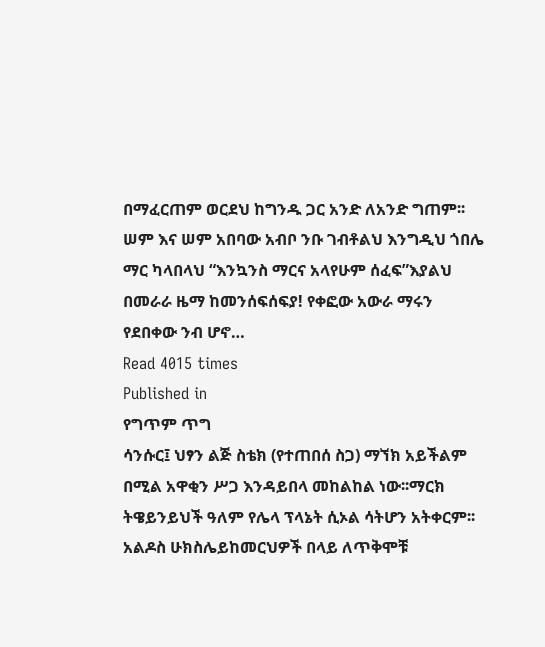በማፈርጠም ወርደህ ከግንዱ ጋር አንድ ለአንድ ግጠም፡፡ ሠም እና ሠም አበባው አብቦ ንቡ ገብቶልህ እንግዲህ ጎበሌ ማር ካላበላህ “እንኳንስ ማርና አላየሁም ሰፈፍ”እያልህ በመራራ ዜማ ከመንሰፍሰፍያ! የቀፎው አውራ ማሩን የደበቀው ንብ ሆኖ…
Read 4015 times
Published in
የግጥም ጥግ
ሳንሱር፤ ህፃን ልጅ ስቴክ (የተጠበሰ ስጋ) ማኘክ አይችልም በሚል አዋቂን ሥጋ እንዳይበላ መከልከል ነው፡፡ማርክ ትዌይንይህች ዓለም የሌላ ፕላኔት ሲኦል ሳትሆን አትቀርም፡፡ አልዶስ ሁክስሌይከመርህዎች በላይ ለጥቅሞቹ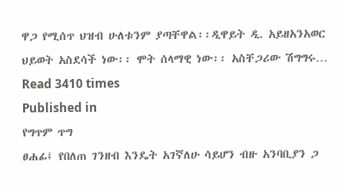ዋጋ የሚሰጥ ህዝብ ሁለቱንም ያጣቸዋል፡፡ዲዋይት ዲ. አይዘአንአወር ህይወት አስደሳች ነው፡፡ ሞት ሰላማዊ ነው፡፡ አስቸጋሪው ሽግግሩ…
Read 3410 times
Published in
የግጥም ጥግ
ፀሐፊ፤ የበለጠ ገንዘብ እንዴት አገኛለሁ ሳይሆን ብዙ አንባቢያን ጋ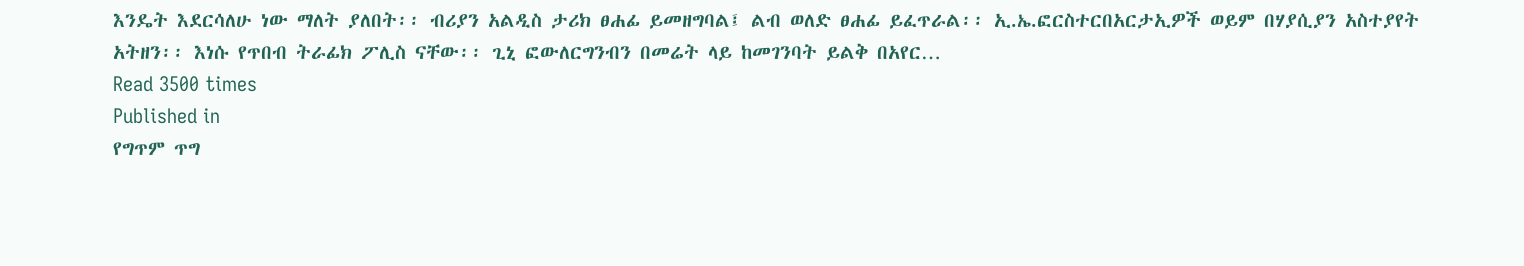እንዴት እደርሳለሁ ነው ማለት ያለበት፡፡ ብሪያን አልዲስ ታሪክ ፀሐፊ ይመዘግባል፤ ልብ ወለድ ፀሐፊ ይፈጥራል፡፡ ኢ.ኤ.ፎርስተርበአርታኢዎች ወይም በሃያሲያን አስተያየት አትዘን፡፡ እነሱ የጥበብ ትራፊክ ፖሊስ ናቸው፡፡ ጊኒ ፎውለርግንብን በመሬት ላይ ከመገንባት ይልቅ በአየር…
Read 3500 times
Published in
የግጥም ጥግ